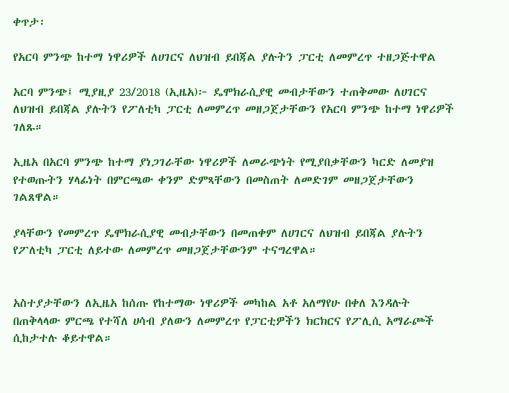ቀጥታ፡

የአርባ ምንጭ ከተማ ነዋሪዎች ለሀገርና ለህዝብ ይበጃል ያሉትን ፓርቲ ለመምረጥ ተዘጋጅተዋል

አርባ ምንጭ፤ ሚያዚያ 23/2018 (ኢዜአ)፦ ዴሞክራሲያዊ መብታቸውን ተጠቅመው ለሀገርና ለህዝብ ይበጃል ያሉትን የፖለቲካ ፓርቲ ለመምረጥ መዘጋጀታቸውን የአርባ ምንጭ ከተማ ነዋሪዎች ገለጹ።

ኢዜአ በአርባ ምንጭ ከተማ ያነጋገራቸው ነዋሪዎች ለመራጭነት የሚያበቃቸውን ካርድ ለመያዝ የተወጡትን ሃላፊነት በምርጫው ቀንም ድምጻቸውን በመስጠት ለመድገም መዘጋጀታቸውን ገልጸዋል።

ያላቸውን የመምረጥ ዴሞክራሲያዊ መብታቸውን በመጠቀም ለሀገርና ለህዝብ ይበጃል ያሉትን የፖለቲካ ፓርቲ ለይተው ለመምረጥ መዘጋጀታቸውንም ተናግረዋል።


አስተያታቸውን ለኢዜአ ከሰጡ የከተማው ነዋሪዎች መካከል አቶ አለማየሁ በቀለ እንዳሉት በጠቅላላው ምርጫ የተሻለ ሀሳብ ያለውን ለመምረጥ የፓርቲዎችን ክርክርና የፖሊሲ አማራጮች ሲከታተሉ ቆይተዋል።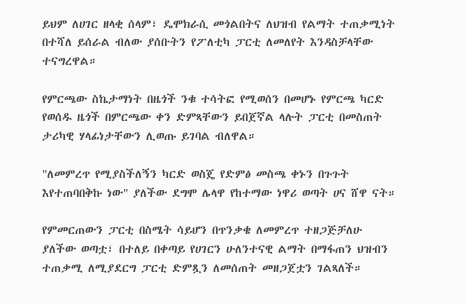ይህም ለሀገር ዘላቂ ሰላም፣ ዴሞክራሲ መጎልበትና ለህዝብ የልማት ተጠቃሚነት በተሻለ ይሰራል ብለው ያሰቡትን የፖለቲካ ፓርቲ ለመለየት እንዳስቻላቸው ተናግረዋል።

የምርጫው ስኬታማነት በዜጎች ንቁ ተሳትፎ የሚወሰን በመሆኑ የምርጫ ካርድ የወሰዱ ዜጎች በምርጫው ቀን ድምጻቸውን ይበጀኛል ላሉት ፓርቲ በመስጠት ታሪካዊ ሃላፊነታቸውን ሊወጡ ይገባል ብለዋል።

"ለመምረጥ የሚያስችለኝን ካርድ ወስጄ የድምፅ መስጫ ቀኑን በጉጉት እየተጠባበቅኩ ነው" ያለችው ደግሞ ሌላዋ የከተማው ነዋሪ ወጣት ሀና ሸዋ ናት።

የምመርጠውን ፓርቲ በስሜት ሳይሆን በጥንቃቄ ለመምረጥ ተዘጋጅቻለሁ ያለችው ወጣቷ፣ በተለይ በቀጣይ የሀገርን ሁለንተናዊ ልማት በማፋጠን ህዝብን ተጠቃሚ ለሚያደርግ ፓርቲ ድምጿን ለመሰጠት መዘጋጀቷን ገልጻለች።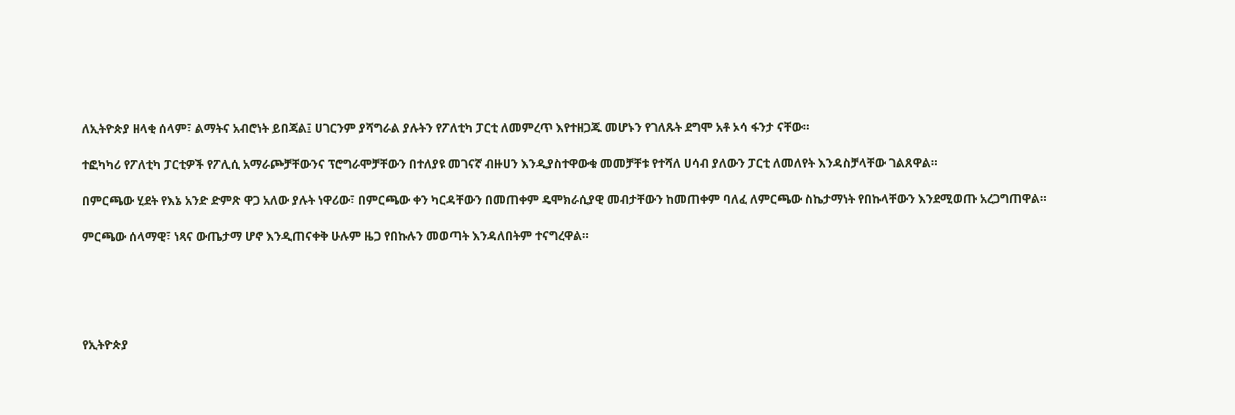ለኢትዮጵያ ዘላቂ ሰላም፣ ልማትና አብሮነት ይበጃል፤ ሀገርንም ያሻግራል ያሉትን የፖለቲካ ፓርቲ ለመምረጥ እየተዘጋጁ መሆኑን የገለጹት ደግሞ አቶ ኦሳ ፋንታ ናቸው።

ተፎካካሪ የፖለቲካ ፓርቲዎች የፖሊሲ አማራጮቻቸውንና ፕሮግራሞቻቸውን በተለያዩ መገናኛ ብዙሀን እንዲያስተዋውቁ መመቻቸቱ የተሻለ ሀሳብ ያለውን ፓርቲ ለመለየት እንዳስቻላቸው ገልጸዋል።

በምርጫው ሂደት የእኔ አንድ ድምጽ ዋጋ አለው ያሉት ነዋሪው፣ በምርጫው ቀን ካርዳቸውን በመጠቀም ዴሞክራሲያዊ መብታቸውን ከመጠቀም ባለፈ ለምርጫው ስኬታማነት የበኩላቸውን እንደሚወጡ አረጋግጠዋል።

ምርጫው ሰላማዊ፣ ነጻና ውጤታማ ሆኖ እንዲጠናቀቅ ሁሉም ዜጋ የበኩሉን መወጣት እንዳለበትም ተናግረዋል።





የኢትዮጵያ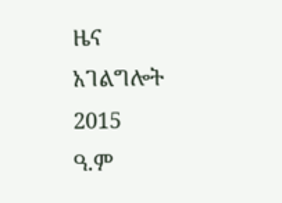ዜና አገልግሎት
2015
ዓ.ም